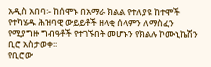አዲስ አበባ፡- ከሰሞኑ በአማራ ክልል የተለያዩ ከተሞች የተካሄዱ ሕዝባዊ ውይይቶች ዘላቂ ሰላምን ለማስፈን የሚያግዙ ግብዓቶች የተገኙበት መሆኑን የክልሉ ኮሙኒኬሽን ቢሮ አስታወቀ፡፡
የቢሮው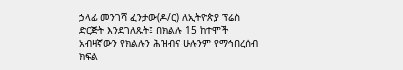ኃላፊ መንገሻ ፈንታው(ዶ/ር) ለኢትዮጵያ ፕሬስ ድርጅት እንደገለጹት፤ በክልሉ 15 ከተሞች አብዛኛውን የክልሉን ሕዝብና ሁሉንም የማኅበረሰብ ክፍል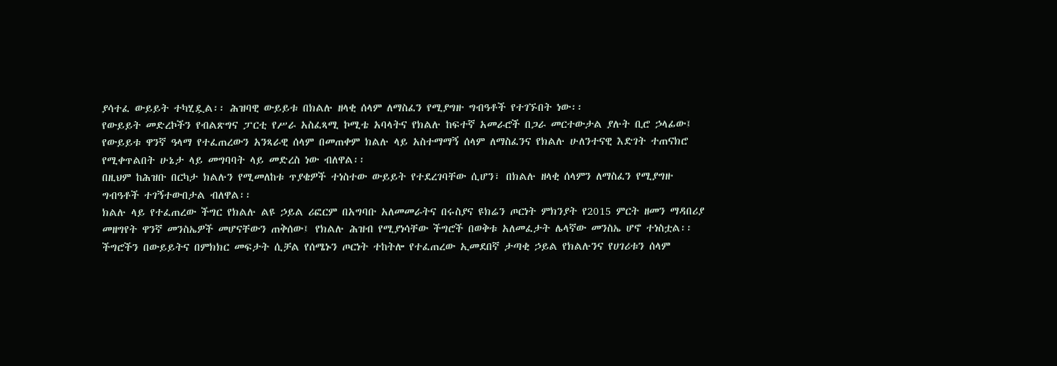ያሳተፈ ውይይት ተካሂዷል፡፡ ሕዝባዊ ውይይቱ በክልሉ ዘላቂ ሰላም ለማስፈን የሚያግዙ ግብዓቶች የተገኙበት ነው፡፡
የውይይት መድረኮችን የብልጽግና ፓርቲ የሥራ አስፈጻሚ ኮሚቴ አባላትና የክልሉ ከፍተኛ አመራሮች በጋራ መርተውታል ያሉት ቢሮ ኃላፊው፤ የውይይቱ ዋንኛ ዓላማ የተፈጠረውን አንጻራዊ ሰላም በመጠቀም ክልሉ ላይ አስተማማኝ ሰላም ለማስፈንና የክልሉ ሁለንተናዊ እድገት ተጠናክሮ የሚቀጥልበት ሁኔታ ላይ መግባባት ላይ መድረስ ነው ብለዋል፡፡
በዚህም ከሕዝቡ በርካታ ክልሉን የሚመለከቱ ጥያቄዎች ተነስተው ውይይት የተደረገባቸው ሲሆን፣ በክልሉ ዘላቂ ሰላምን ለማስፈን የሚያግዙ ግብዓቶች ተገኝተውበታል ብለዋል፡፡
ክልሉ ላይ የተፈጠረው ችግር የክልሉ ልዩ ኃይል ሪፎርም በአግባቡ አለመመራትና በሩስያና ዩክሬን ጦርነት ምክንያት የ2015 ምርት ዘመን ማዳበሪያ መዘግየት ዋንኛ መንስኤዎች መሆናቸውን ጠቅሰው፤ የክልሉ ሕዝብ የሚያነሳቸው ችግሮች በወቅቱ አለመፈታት ሌላኛው መንስኤ ሆኖ ተነስቷል፡፡ ችግሮችን በውይይትና በምክክር መፍታት ሲቻል የሰሜኑን ጦርነት ተከትሎ የተፈጠረው ኢመደበኛ ታጣቂ ኃይል የክልሉንና የሀገሪቱን ሰላም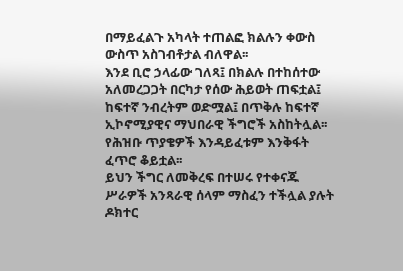በማይፈልጉ አካላት ተጠልፎ ክልሉን ቀውስ ውስጥ አስገብቶታል ብለዋል፡፡
እንደ ቢሮ ኃላፊው ገለጻ፤ በክልሉ በተከሰተው አለመረጋጋት በርካታ የሰው ሕይወት ጠፍቷል፤ ከፍተኛ ንብረትም ወድሟል፤ በጥቅሉ ከፍተኛ ኢኮኖሚያዊና ማህበራዊ ችግሮች አስከትሏል፡፡ የሕዝቡ ጥያቄዎች እንዳይፈቱም እንቅፋት ፈጥሮ ቆይቷል፡፡
ይህን ችግር ለመቅረፍ በተሠሩ የተቀናጁ ሥራዎች አንጻራዊ ሰላም ማስፈን ተችሏል ያሉት ዶክተር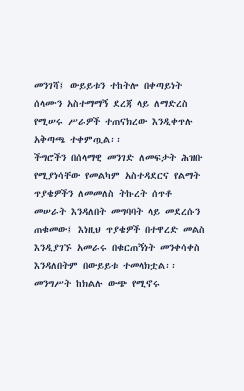መንገሻ፤ ውይይቱን ተከትሎ በቀጣይነት ሰላሙን አስተማማኝ ደረጃ ላይ ለማድረስ የሚሠሩ ሥራዎች ተጠናክረው እንዲቀጥሉ አቅጣጫ ተቀምጧል፡፡
ችግሮችን በሰላማዊ መንገድ ለመፍታት ሕዝቡ የሚያነሳቸው የመልካም አስተዳደርና የልማት ጥያቄዎችን ለመመለስ ትኩረት ሰጥቶ መሠራት እንዳለበት መግባባት ላይ መደረሱን ጠቁመው፤ እነዚህ ጥያቄዎች በተዋረድ መልስ እንዲያገኙ አመራሩ በቁርጠኝነት መንቀሳቀስ እንዳለበትም በውይይቱ ተመላክቷል፡፡
መንግሥት ከክልሉ ውጭ የሚኖሩ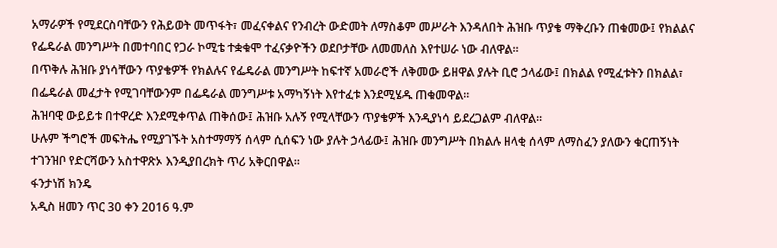አማራዎች የሚደርስባቸውን የሕይወት መጥፋት፣ መፈናቀልና የንብረት ውድመት ለማስቆም መሥራት እንዳለበት ሕዝቡ ጥያቄ ማቅረቡን ጠቁመው፤ የክልልና የፌዴራል መንግሥት በመተባበር የጋራ ኮሚቴ ተቋቁሞ ተፈናቃዮችን ወደቦታቸው ለመመለስ እየተሠራ ነው ብለዋል፡፡
በጥቅሉ ሕዝቡ ያነሳቸውን ጥያቄዎች የክልሉና የፌዴራል መንግሥት ከፍተኛ አመራሮች ለቅመው ይዘዋል ያሉት ቢሮ ኃላፊው፤ በክልል የሚፈቱትን በክልል፣ በፌዴራል መፈታት የሚገባቸውንም በፌዴራል መንግሥቱ አማካኝነት እየተፈቱ እንደሚሄዱ ጠቁመዋል፡፡
ሕዝባዊ ውይይቱ በተዋረድ እንደሚቀጥል ጠቅሰው፤ ሕዝቡ አሉኝ የሚላቸውን ጥያቄዎች እንዲያነሳ ይደረጋልም ብለዋል፡፡
ሁሉም ችግሮች መፍትሔ የሚያገኙት አስተማማኝ ሰላም ሲሰፍን ነው ያሉት ኃላፊው፤ ሕዝቡ መንግሥት በክልሉ ዘላቂ ሰላም ለማስፈን ያለውን ቁርጠኝነት ተገንዝቦ የድርሻውን አስተዋጽኦ እንዲያበረክት ጥሪ አቅርበዋል፡፡
ፋንታነሽ ክንዴ
አዲስ ዘመን ጥር 30 ቀን 2016 ዓ.ም